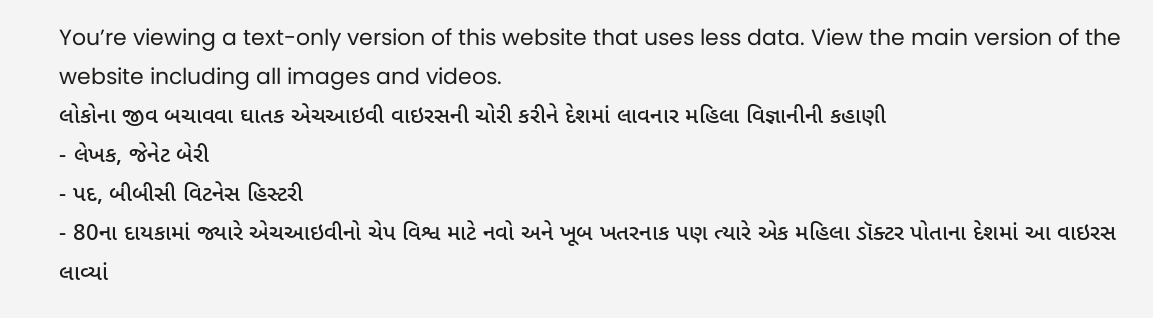You’re viewing a text-only version of this website that uses less data. View the main version of the website including all images and videos.
લોકોના જીવ બચાવવા ઘાતક એચઆઇવી વાઇરસની ચોરી કરીને દેશમાં લાવનાર મહિલા વિજ્ઞાનીની કહાણી
- લેખક, જેનેટ બેરી
- પદ, બીબીસી વિટનેસ હિસ્ટરી
- 80ના દાયકામાં જ્યારે એચઆઇવીનો ચેપ વિશ્વ માટે નવો અને ખૂબ ખતરનાક પણ ત્યારે એક મહિલા ડૉક્ટર પોતાના દેશમાં આ વાઇરસ લાવ્યાં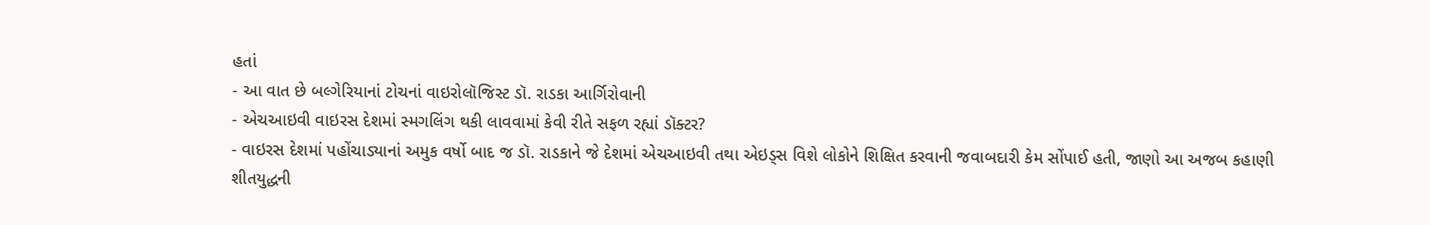હતાં
- આ વાત છે બલ્ગેરિયાનાં ટોચનાં વાઇરોલૉજિસ્ટ ડૉ. રાડકા આર્ગિરોવાની
- એચઆઇવી વાઇરસ દેશમાં સ્મગલિંગ થકી લાવવામાં કેવી રીતે સફળ રહ્યાં ડૉક્ટર?
- વાઇરસ દેશમાં પહોંચાડ્યાનાં અમુક વર્ષો બાદ જ ડૉ. રાડકાને જે દેશમાં એચઆઇવી તથા એઇડ્સ વિશે લોકોને શિક્ષિત કરવાની જવાબદારી કેમ સોંપાઈ હતી, જાણો આ અજબ કહાણી
શીતયુદ્ધની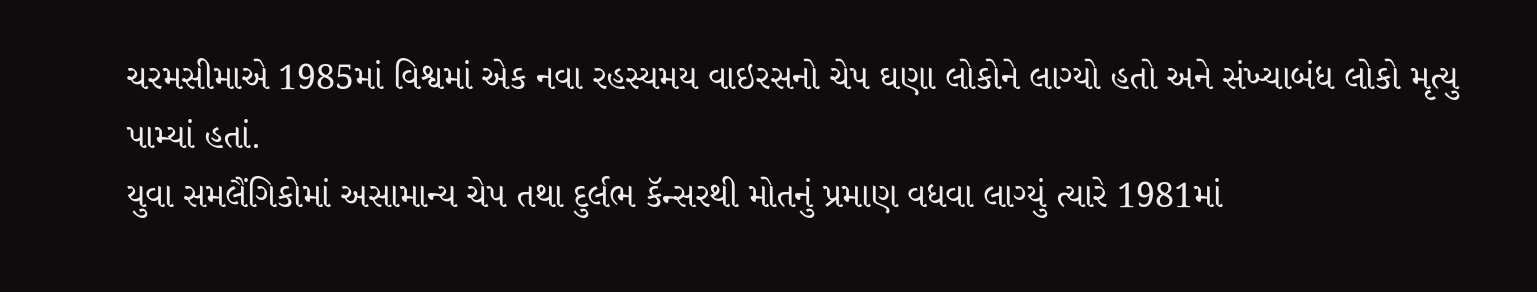ચરમસીમાએ 1985માં વિશ્વમાં એક નવા રહસ્યમય વાઇરસનો ચેપ ઘણા લોકોને લાગ્યો હતો અને સંખ્યાબંધ લોકો મૃત્યુ પામ્યાં હતાં.
યુવા સમલૈંગિકોમાં અસામાન્ય ચેપ તથા દુર્લભ કૅન્સરથી મોતનું પ્રમાણ વધવા લાગ્યું ત્યારે 1981માં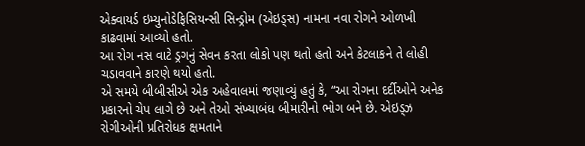એક્વાયર્ડ ઇમ્યુનોડેફિસિયન્સી સિન્ડ્રોમ (એઇડ્સ) નામના નવા રોગને ઓળખી કાઢવામાં આવ્યો હતો.
આ રોગ નસ વાટે ડ્રગનું સેવન કરતા લોકો પણ થતો હતો અને કેટલાકને તે લોહી ચડાવવાને કારણે થયો હતો.
એ સમયે બીબીસીએ એક અહેવાલમાં જણાવ્યું હતું કે, “આ રોગના દર્દીઓને અનેક પ્રકારનો ચેપ લાગે છે અને તેઓ સંખ્યાબંધ બીમારીનો ભોગ બને છે. એઇડ્ઝ રોગીઓની પ્રતિરોધક ક્ષમતાને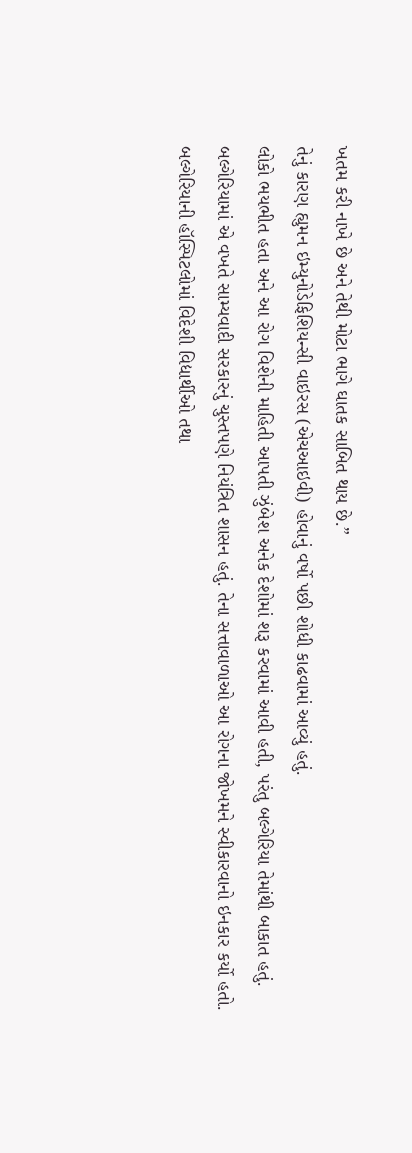ખતમ કરી નાખે છે અને તેથી મોટા ભાગે ઘાતક સાબિત થાય છે.”
તેનું કારણ હ્યુમન ઇમ્યુનોડેફિશિયન્સી વાઇરસ (એચઆઇવી) હોવાનું વર્ષો પછી શોધી કાઢવામાં આવ્યું હતું.
લોકો ભયભીત હતા અને આ રોગ વિશેની માહિતી આપતી ઝુંબેશ અનેક દેશોમાં શરૂ કરવામાં આવી હતી, પરંતુ બલ્ગેરિયા તેમાંથી બાકાત હતું.
બલ્ગેરિયામાં એ વખતે સામ્યવાદી સરકારનું ચુસ્તપણે નિયંત્રિત શાસન હતું. તેના સત્તાવાળાઓ આ રોગના જોખમને સ્વીકારવાનો ઇનકાર કર્યો હતો.
બલ્ગેરિયાની હૉસ્પિટલોમાં વિદેશી વિદ્યાર્થીઓ તથા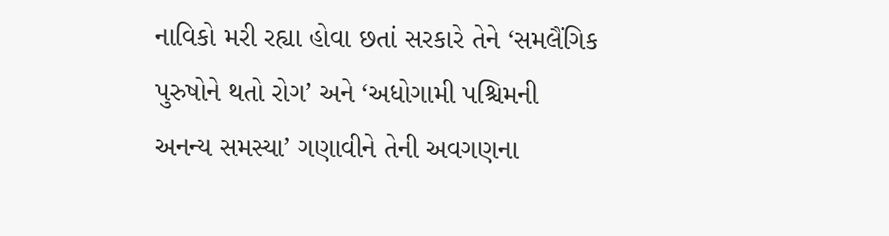નાવિકો મરી રહ્યા હોવા છતાં સરકારે તેને ‘સમલૈંગિક પુરુષોને થતો રોગ’ અને ‘અધોગામી પશ્ચિમની અનન્ય સમસ્યા’ ગણાવીને તેની અવગણના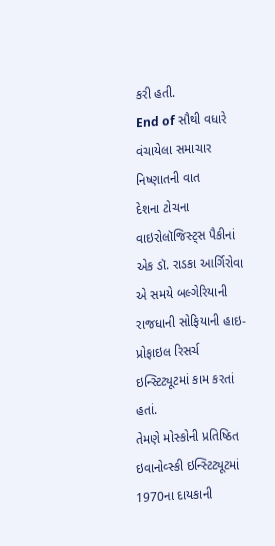કરી હતી.
End of સૌથી વધારે વંચાયેલા સમાચાર
નિષ્ણાતની વાત
દેશના ટોચના વાઇરોલૉજિસ્ટ્સ પૈકીનાં એક ડૉ. રાડકા આર્ગિરોવા એ સમયે બલ્ગેરિયાની રાજધાની સોફિયાની હાઇ-પ્રોફાઇલ રિસર્ચ ઇન્સ્ટિટ્યૂટમાં કામ કરતાં હતાં.
તેમણે મોસ્કોની પ્રતિષ્ઠિત ઇવાનોવ્સ્કી ઇન્સ્ટિટ્યૂટમાં 1970ના દાયકાની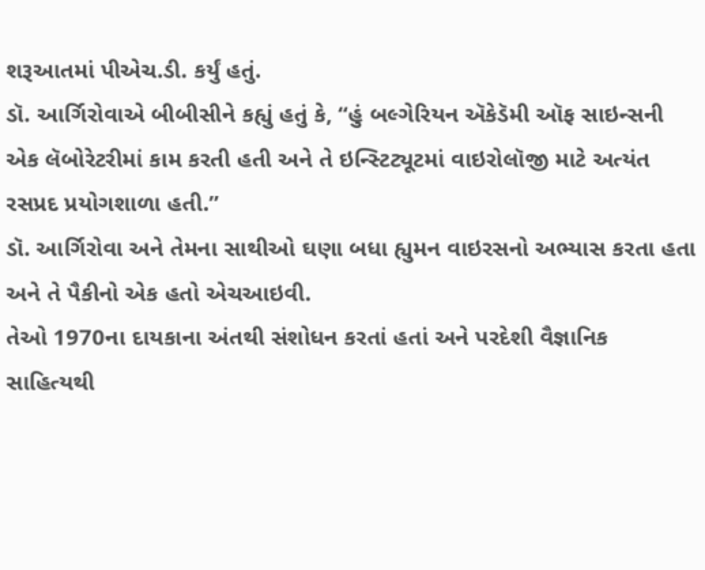શરૂઆતમાં પીએચ.ડી. કર્યું હતું.
ડૉ. આર્ગિરોવાએ બીબીસીને કહ્યું હતું કે, “હું બલ્ગેરિયન ઍકેડૅમી ઑફ સાઇન્સની એક લૅબોરેટરીમાં કામ કરતી હતી અને તે ઇન્સ્ટિટ્યૂટમાં વાઇરોલૉજી માટે અત્યંત રસપ્રદ પ્રયોગશાળા હતી.”
ડૉ. આર્ગિરોવા અને તેમના સાથીઓ ઘણા બધા હ્યુમન વાઇરસનો અભ્યાસ કરતા હતા અને તે પૈકીનો એક હતો એચઆઇવી.
તેઓ 1970ના દાયકાના અંતથી સંશોધન કરતાં હતાં અને પરદેશી વૈજ્ઞાનિક સાહિત્યથી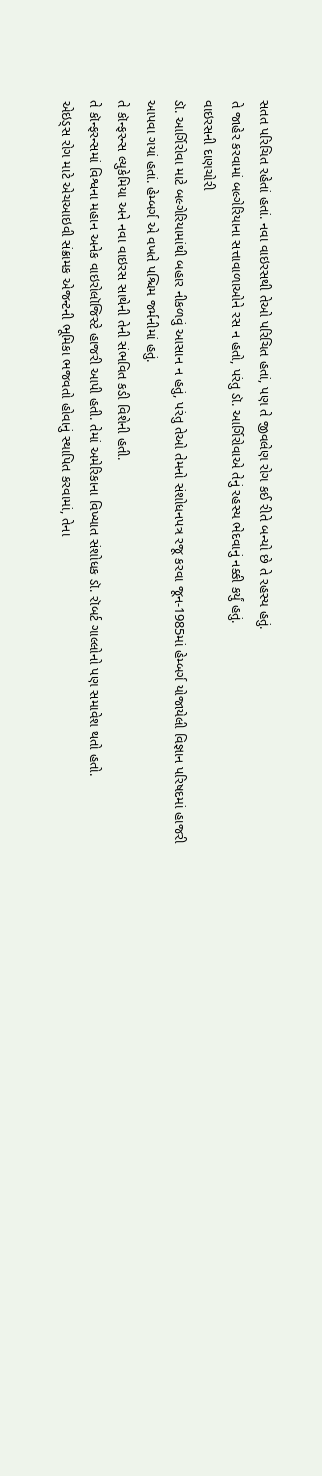સતત પરિચિત રહેતાં હતાં. નવા વાઇરસથી તેઓ પરિચિત હતાં, પણ તે જીવલેણ રોગ કઈ રીતે બન્યો છે તે રહસ્ય હતું.
તે જાહેર કરવામાં બલ્ગેરિયાના સત્તાવાળાઓને રસ ન હતો, પરંતુ ડૉ. આર્ગિરોવાએ તેનું રહસ્ય ભેદવાનું નક્કી કર્યું હતું.
વાઇરસની દાણચોરી
ડૉ. આર્ગિરોવા માટે બલ્ગેરિયામાંથી બહાર નીકળવું આસાન ન હતું, પરંતુ તેઓ તેમનો સંશોધનપત્ર રજૂ કરવા જૂન-1985માં હેમ્બર્ગ યોજાયેલી વિજ્ઞાન પરિષદમાં હાજરી આપવા ગયાં હતાં. હેમ્બર્ગ એ વખતે પશ્ચિમ જર્મનીમાં હતું.
તે કૉન્ફરન્સ લ્યુકેમિયા અને નવા વાઇરસ સાથેની તેની સંભવિત કડી વિશેની હતી.
તે કૉન્ફરન્સમાં વિશ્વના મહાન અનેક વાઇરોલૉજિસ્ટે હાજરી આપી હતી. તેમાં અમેરિકાના વિખ્યાત સંશોધક ડૉ. રૉબર્ટ ગાલ્લોનો પણ સમાવેશ થતો હતો.
એઇડ્સ રોગ માટે એચઆઇવી સંક્રામક એજન્ટની ભૂમિકા ભજવતો હોવાનું સ્થાપિત કરવામાં, તેના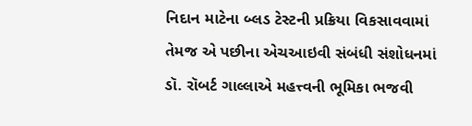નિદાન માટેના બ્લડ ટેસ્ટની પ્રક્રિયા વિકસાવવામાં તેમજ એ પછીના એચઆઇવી સંબંધી સંશોધનમાં ડૉ. રૉબર્ટ ગાલ્લાએ મહત્ત્વની ભૂમિકા ભજવી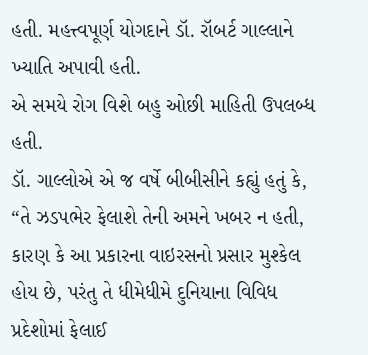હતી. મહત્ત્વપૂર્ણ યોગદાને ડૉ. રૉબર્ટ ગાલ્લાને ખ્યાતિ અપાવી હતી.
એ સમયે રોગ વિશે બહુ ઓછી માહિતી ઉપલબ્ધ હતી.
ડૉ. ગાલ્લોએ એ જ વર્ષે બીબીસીને કહ્યું હતું કે, “તે ઝડપભેર ફેલાશે તેની અમને ખબર ન હતી, કારણ કે આ પ્રકારના વાઇરસનો પ્રસાર મુશ્કેલ હોય છે, પરંતુ તે ધીમેધીમે દુનિયાના વિવિધ પ્રદેશોમાં ફેલાઈ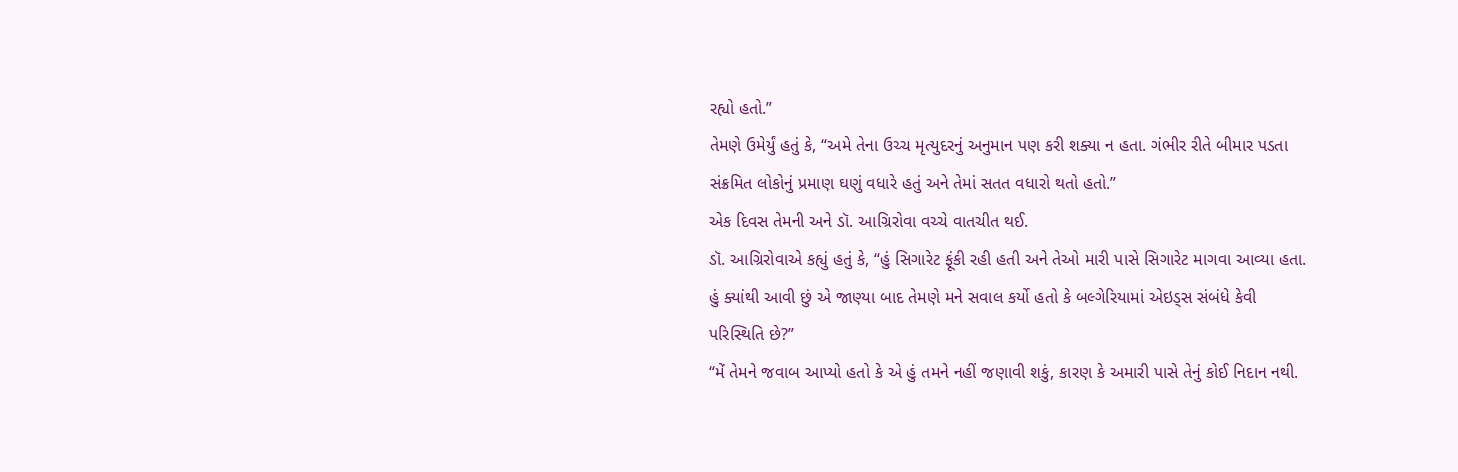રહ્યો હતો.”
તેમણે ઉમેર્યું હતું કે, “અમે તેના ઉચ્ચ મૃત્યુદરનું અનુમાન પણ કરી શક્યા ન હતા. ગંભીર રીતે બીમાર પડતા સંક્રમિત લોકોનું પ્રમાણ ઘણું વધારે હતું અને તેમાં સતત વધારો થતો હતો.”
એક દિવસ તેમની અને ડૉ. આગ્રિરોવા વચ્ચે વાતચીત થઈ.
ડૉ. આગ્રિરોવાએ કહ્યું હતું કે, “હું સિગારેટ ફૂંકી રહી હતી અને તેઓ મારી પાસે સિગારેટ માગવા આવ્યા હતા. હું ક્યાંથી આવી છું એ જાણ્યા બાદ તેમણે મને સવાલ કર્યો હતો કે બલ્ગેરિયામાં એઇડ્સ સંબંધે કેવી પરિસ્થિતિ છે?”
“મેં તેમને જવાબ આપ્યો હતો કે એ હું તમને નહીં જણાવી શકું, કારણ કે અમારી પાસે તેનું કોઈ નિદાન નથી.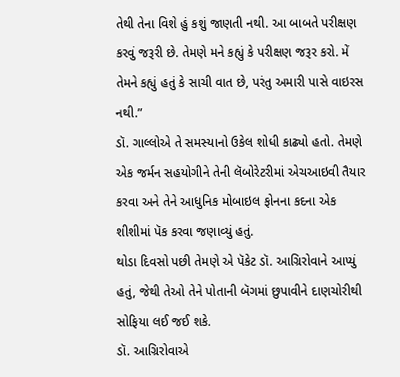તેથી તેના વિશે હું કશું જાણતી નથી. આ બાબતે પરીક્ષણ કરવું જરૂરી છે. તેમણે મને કહ્યું કે પરીક્ષણ જરૂર કરો. મેં તેમને કહ્યું હતું કે સાચી વાત છે, પરંતુ અમારી પાસે વાઇરસ નથી.”
ડૉ. ગાલ્લોએ તે સમસ્યાનો ઉકેલ શોધી કાઢ્યો હતો. તેમણે એક જર્મન સહયોગીને તેની લૅબોરેટરીમાં એચઆઇવી તૈયાર કરવા અને તેને આધુનિક મોબાઇલ ફોનના કદના એક શીશીમાં પૅક કરવા જણાવ્યું હતું.
થોડા દિવસો પછી તેમણે એ પૅકેટ ડૉ. આગ્રિરોવાને આપ્યું હતું, જેથી તેઓ તેને પોતાની બૅગમાં છુપાવીને દાણચોરીથી સોફિયા લઈ જઈ શકે.
ડૉ. આગ્રિરોવાએ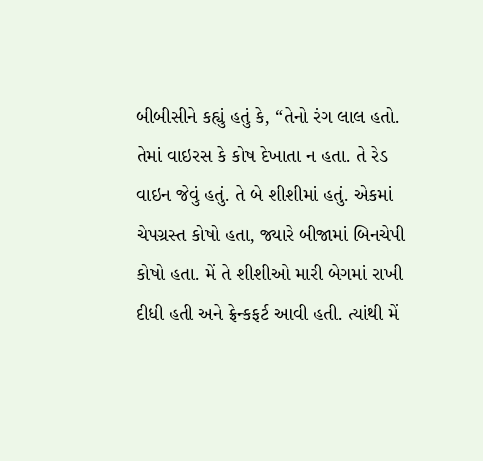બીબીસીને કહ્યું હતું કે, “તેનો રંગ લાલ હતો. તેમાં વાઇરસ કે કોષ દેખાતા ન હતા. તે રેડ વાઇન જેવું હતું. તે બે શીશીમાં હતું. એકમાં ચેપગ્રસ્ત કોષો હતા, જ્યારે બીજામાં બિનચેપી કોષો હતા. મેં તે શીશીઓ મારી બેગમાં રાખી દીધી હતી અને ફ્રેન્કફર્ટ આવી હતી. ત્યાંથી મેં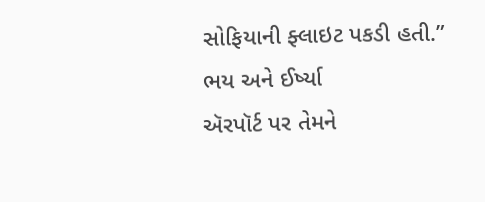સોફિયાની ફ્લાઇટ પકડી હતી.”
ભય અને ઈર્ષ્યા
ઍરપૉર્ટ પર તેમને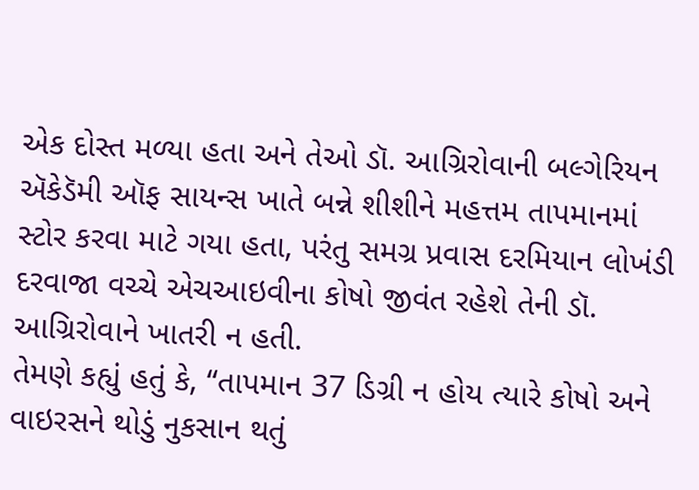એક દોસ્ત મળ્યા હતા અને તેઓ ડૉ. આગ્રિરોવાની બલ્ગેરિયન ઍકેડૅમી ઑફ સાયન્સ ખાતે બન્ને શીશીને મહત્તમ તાપમાનમાં સ્ટોર કરવા માટે ગયા હતા, પરંતુ સમગ્ર પ્રવાસ દરમિયાન લોખંડી દરવાજા વચ્ચે એચઆઇવીના કોષો જીવંત રહેશે તેની ડૉ. આગ્રિરોવાને ખાતરી ન હતી.
તેમણે કહ્યું હતું કે, “તાપમાન 37 ડિગ્રી ન હોય ત્યારે કોષો અને વાઇરસને થોડું નુકસાન થતું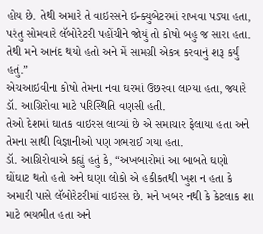હોય છે. તેથી અમારે તે વાઇરસને ઇન્ક્યુબેટરમાં રાખવા પડ્યા હતા, પરંતુ સોમવારે લૅબોરેટરી પહોંચીને જોયું તો કોષો બહુ જ સારા હતા. તેથી મને આનંદ થયો હતો અને મેં સામગ્રી એકત્ર કરવાનું શરૂ કર્યું હતું.”
એચઆઇવીના કોષો તેમના નવા ઘરમાં ઉછરવા લાગ્યા હતા, જ્યારે ડૉ. આગ્રિરોવા માટે પરિસ્થિતિ વણસી હતી.
તેઓ દેશમાં ઘાતક વાઇરસ લાવ્યાં છે એ સમાચાર ફેલાયા હતા અને તેમના સાથી વિજ્ઞાનીઓ પણ ગભરાઈ ગયા હતા.
ડૉ. આગ્રિરોવાએ કહ્યું હતું કે, “અખબારોમાં આ બાબતે ઘણો ઘોંઘાટ થતો હતો અને ઘણા લોકો એ હકીકતથી ખુશ ન હતા કે અમારી પાસે લૅબોરેટરીમાં વાઇરસ છે. મને ખબર નથી કે કેટલાક શા માટે ભયભીત હતા અને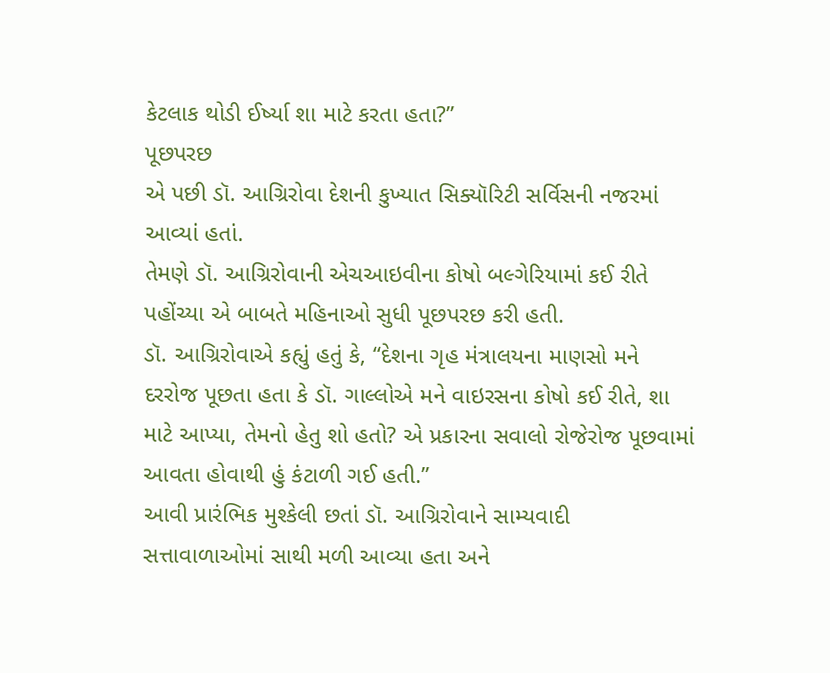કેટલાક થોડી ઈર્ષ્યા શા માટે કરતા હતા?”
પૂછપરછ
એ પછી ડૉ. આગ્રિરોવા દેશની કુખ્યાત સિક્યૉરિટી સર્વિસની નજરમાં આવ્યાં હતાં.
તેમણે ડૉ. આગ્રિરોવાની એચઆઇવીના કોષો બલ્ગેરિયામાં કઈ રીતે પહોંચ્યા એ બાબતે મહિનાઓ સુધી પૂછપરછ કરી હતી.
ડૉ. આગ્રિરોવાએ કહ્યું હતું કે, “દેશના ગૃહ મંત્રાલયના માણસો મને દરરોજ પૂછતા હતા કે ડૉ. ગાલ્લોએ મને વાઇરસના કોષો કઈ રીતે, શા માટે આપ્યા, તેમનો હેતુ શો હતો? એ પ્રકારના સવાલો રોજેરોજ પૂછવામાં આવતા હોવાથી હું કંટાળી ગઈ હતી.”
આવી પ્રારંભિક મુશ્કેલી છતાં ડૉ. આગ્રિરોવાને સામ્યવાદી સત્તાવાળાઓમાં સાથી મળી આવ્યા હતા અને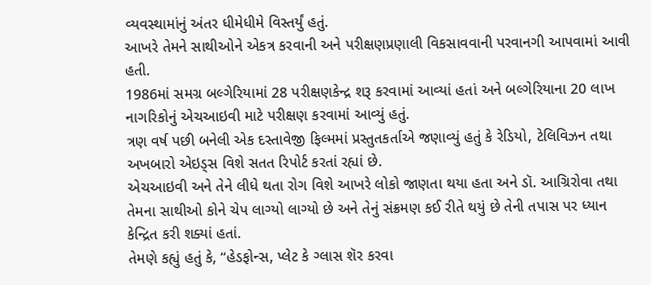વ્યવસ્થામાંનું અંતર ધીમેધીમે વિસ્તર્યું હતું.
આખરે તેમને સાથીઓને એકત્ર કરવાની અને પરીક્ષણપ્રણાલી વિકસાવવાની પરવાનગી આપવામાં આવી હતી.
1986માં સમગ્ર બલ્ગેરિયામાં 28 પરીક્ષણકેન્દ્ર શરૂ કરવામાં આવ્યાં હતાં અને બલ્ગેરિયાના 20 લાખ નાગરિકોનું એચઆઇવી માટે પરીક્ષણ કરવામાં આવ્યું હતું.
ત્રણ વર્ષ પછી બનેલી એક દસ્તાવેજી ફિલ્મમાં પ્રસ્તુતકર્તાએ જણાવ્યું હતું કે રેડિયો, ટેલિવિઝન તથા અખબારો એઇડ્સ વિશે સતત રિપોર્ટ કરતાં રહ્યાં છે.
એચઆઇવી અને તેને લીધે થતા રોગ વિશે આખરે લોકો જાણતા થયા હતા અને ડૉ. આગ્રિરોવા તથા તેમના સાથીઓ કોને ચેપ લાગ્યો લાગ્યો છે અને તેનું સંક્રમણ કઈ રીતે થયું છે તેની તપાસ પર ધ્યાન કેન્દ્રિત કરી શક્યાં હતાં.
તેમણે કહ્યું હતું કે, “હેડફોન્સ, પ્લેટ કે ગ્લાસ શૅર કરવા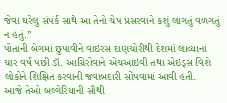જેવા ઘરેલુ સંપર્ક સાથે આ તેનો ચેપ પ્રસરવાને કશું લાગતું વળગતું ન હતું.”
પોતાની બેગમાં છુપાવીને વાઇરસ દાણચોરીથી દેશમાં લાવ્યાનાં ચાર વર્ષ પછી ડૉ. આગ્રિરોવાને એચઆઇવી તથા એઇડ્સ વિશે લોકોને શિક્ષિત કરવાની જવાબદારી સોંપવામાં આવી હતી.
આજે તેઓ બલ્ગેરિયાની સૌથી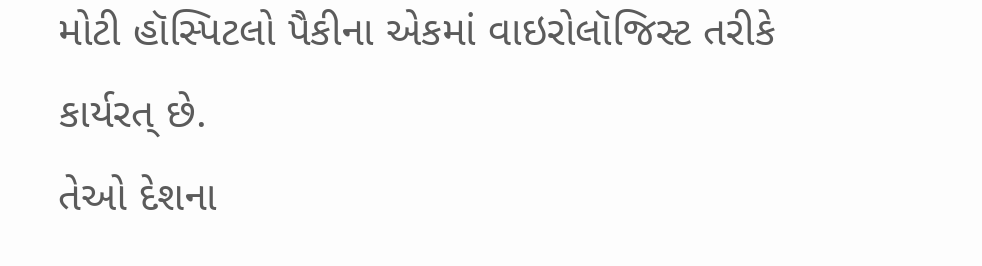મોટી હૉસ્પિટલો પૈકીના એકમાં વાઇરોલૉજિસ્ટ તરીકે કાર્યરત્ છે.
તેઓ દેશના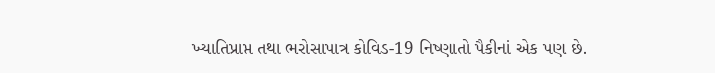ખ્યાતિપ્રાપ્ત તથા ભરોસાપાત્ર કોવિડ-19 નિષ્ણાતો પૈકીનાં એક પણ છે.